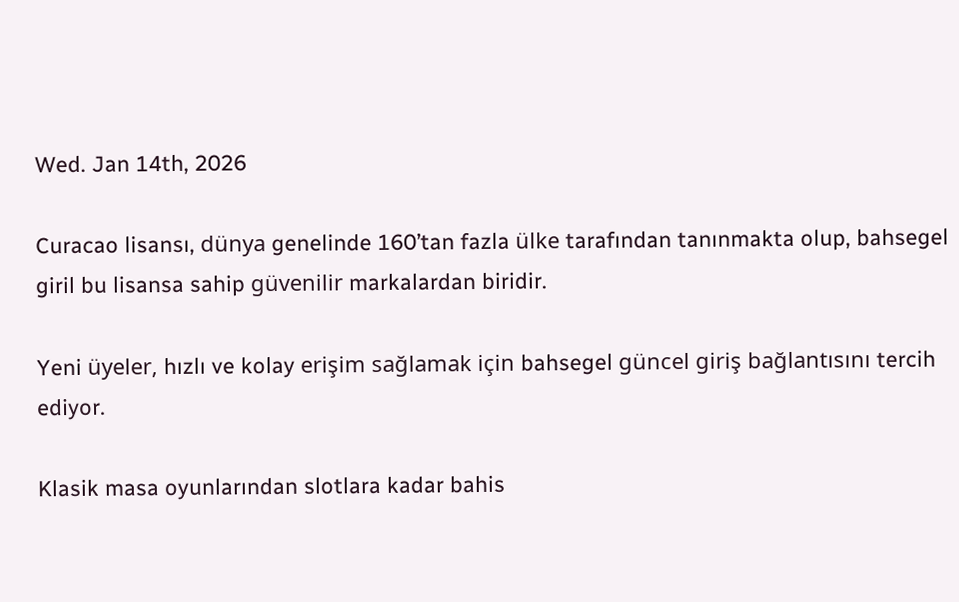Wed. Jan 14th, 2026

Curacao lisansı, dünya genelinde 160’tan fazla ülke tarafından tanınmakta olup, bahsegel giril bu lisansa sahip güvenilir markalardan biridir.

Yeni üyeler, hızlı ve kolay erişim sağlamak için bahsegel güncel giriş bağlantısını tercih ediyor.

Klasik masa oyunlarından slotlara kadar bahis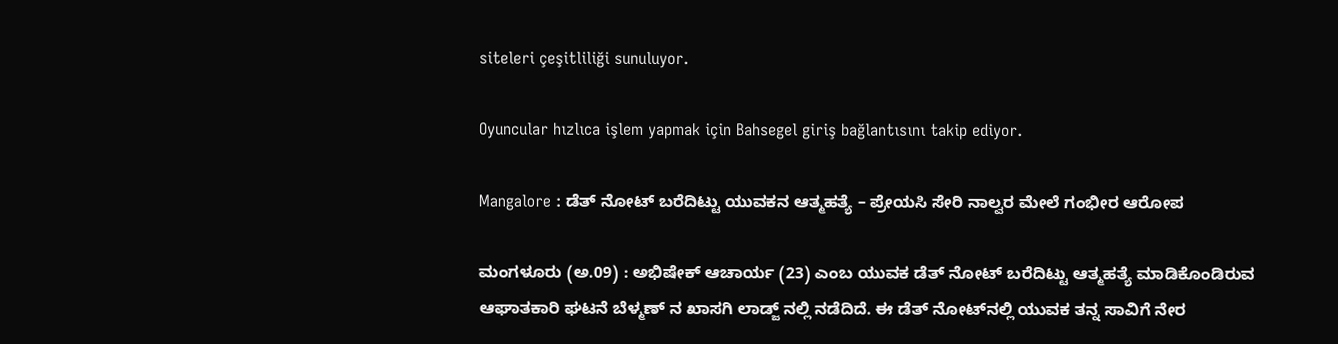siteleri çeşitliliği sunuluyor.

Oyuncular hızlıca işlem yapmak için Bahsegel giriş bağlantısını takip ediyor.

Mangalore : ಡೆತ್ ನೋಟ್ ಬರೆದಿಟ್ಟು ಯುವಕನ ಆತ್ಮಹತ್ಯೆ – ಪ್ರೇಯಸಿ ಸೇರಿ ನಾಲ್ವರ ಮೇಲೆ ಗಂಭೀರ ಆರೋಪ

ಮಂಗಳೂರು (ಅ.09) : ಅಭಿಷೇಕ್ ಆಚಾರ್ಯ (23) ಎಂಬ ಯುವಕ ಡೆತ್ ನೋಟ್ ಬರೆದಿಟ್ಟು ಆತ್ಮಹತ್ಯೆ ಮಾಡಿಕೊಂಡಿರುವ ಆಘಾತಕಾರಿ ಘಟನೆ ಬೆಳ್ಮಣ್ ನ ಖಾಸಗಿ ಲಾಡ್ಜ್ ನಲ್ಲಿ ನಡೆದಿದೆ. ಈ ಡೆತ್ ನೋಟ್‌ನಲ್ಲಿ ಯುವಕ ತನ್ನ ಸಾವಿಗೆ ನೇರ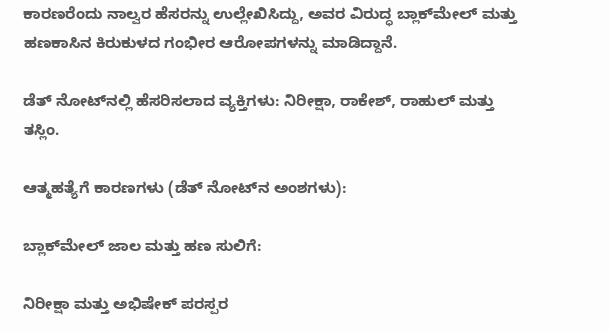ಕಾರಣರೆಂದು ನಾಲ್ವರ ಹೆಸರನ್ನು ಉಲ್ಲೇಖಿಸಿದ್ದು, ಅವರ ವಿರುದ್ಧ ಬ್ಲಾಕ್‌ಮೇಲ್ ಮತ್ತು ಹಣಕಾಸಿನ ಕಿರುಕುಳದ ಗಂಭೀರ ಆರೋಪಗಳನ್ನು ಮಾಡಿದ್ದಾನೆ.

ಡೆತ್ ನೋಟ್‌ನಲ್ಲಿ ಹೆಸರಿಸಲಾದ ವ್ಯಕ್ತಿಗಳು: ನಿರೀಕ್ಷಾ, ರಾಕೇಶ್, ರಾಹುಲ್ ಮತ್ತು ತಸ್ಲಿಂ.

ಆತ್ಮಹತ್ಯೆಗೆ ಕಾರಣಗಳು (ಡೆತ್ ನೋಟ್‌ನ ಅಂಶಗಳು):

ಬ್ಲಾಕ್‌ಮೇಲ್ ಜಾಲ ಮತ್ತು ಹಣ ಸುಲಿಗೆ:

ನಿರೀಕ್ಷಾ ಮತ್ತು ಅಭಿಷೇಕ್ ಪರಸ್ಪರ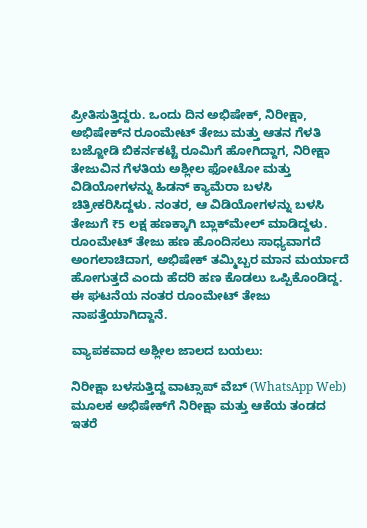ಪ್ರೀತಿಸುತ್ತಿದ್ದರು. ಒಂದು ದಿನ ಅಭಿಷೇಕ್, ನಿರೀಕ್ಷಾ, ಅಭಿಷೇಕ್‌ನ ರೂಂಮೇಟ್ ತೇಜು ಮತ್ತು ಆತನ ಗೆಳತಿ ಬಜ್ಜೋಡಿ ಬಿಕರ್ನಕಟ್ಟೆ ರೂಮಿಗೆ ಹೋಗಿದ್ದಾಗ, ನಿರೀಕ್ಷಾ ತೇಜುವಿನ ಗೆಳತಿಯ ಅಶ್ಲೀಲ ಫೋಟೋ ಮತ್ತು ವಿಡಿಯೋಗಳನ್ನು ಹಿಡನ್ ಕ್ಯಾಮೆರಾ ಬಳಸಿ ಚಿತ್ರೀಕರಿಸಿದ್ದಳು. ನಂತರ, ಆ ವಿಡಿಯೋಗಳನ್ನು ಬಳಸಿ ತೇಜುಗೆ ₹5 ಲಕ್ಷ ಹಣಕ್ಕಾಗಿ ಬ್ಲಾಕ್‌ಮೇಲ್ ಮಾಡಿದ್ದಳು. ರೂಂಮೇಟ್ ತೇಜು ಹಣ ಹೊಂದಿಸಲು ಸಾಧ್ಯವಾಗದೆ ಅಂಗಲಾಚಿದಾಗ, ಅಭಿಷೇಕ್ ತಮ್ಮಿಬ್ಬರ ಮಾನ ಮರ್ಯಾದೆ ಹೋಗುತ್ತದೆ ಎಂದು ಹೆದರಿ ಹಣ ಕೊಡಲು ಒಪ್ಪಿಕೊಂಡಿದ್ದ. ಈ ಘಟನೆಯ ನಂತರ ರೂಂಮೇಟ್ ತೇಜು ನಾಪತ್ತೆಯಾಗಿದ್ದಾನೆ.

ವ್ಯಾಪಕವಾದ ಅಶ್ಲೀಲ ಜಾಲದ ಬಯಲು:

ನಿರೀಕ್ಷಾ ಬಳಸುತ್ತಿದ್ದ ವಾಟ್ಸಾಪ್ ವೆಬ್ (WhatsApp Web) ಮೂಲಕ ಅಭಿಷೇಕ್‌ಗೆ ನಿರೀಕ್ಷಾ ಮತ್ತು ಆಕೆಯ ತಂಡದ ಇತರೆ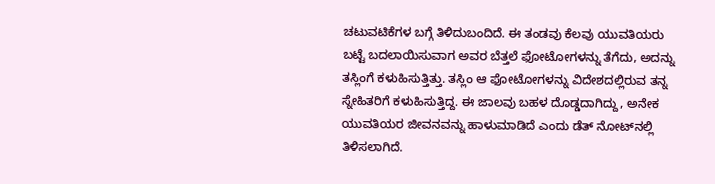ಚಟುವಟಿಕೆಗಳ ಬಗ್ಗೆ ತಿಳಿದುಬಂದಿದೆ. ಈ ತಂಡವು ಕೆಲವು ಯುವತಿಯರು ಬಟ್ಟೆ ಬದಲಾಯಿಸುವಾಗ ಅವರ ಬೆತ್ತಲೆ ಫೋಟೋಗಳನ್ನು ತೆಗೆದು, ಅದನ್ನು ತಸ್ಲಿಂಗೆ ಕಳುಹಿಸುತ್ತಿತ್ತು. ತಸ್ಲಿಂ ಆ ಫೋಟೋಗಳನ್ನು ವಿದೇಶದಲ್ಲಿರುವ ತನ್ನ ಸ್ನೇಹಿತರಿಗೆ ಕಳುಹಿಸುತ್ತಿದ್ದ. ಈ ಜಾಲವು ಬಹಳ ದೊಡ್ಡದಾಗಿದ್ದು, ಅನೇಕ ಯುವತಿಯರ ಜೀವನವನ್ನು ಹಾಳುಮಾಡಿದೆ ಎಂದು ಡೆತ್ ನೋಟ್‌ನಲ್ಲಿ ತಿಳಿಸಲಾಗಿದೆ.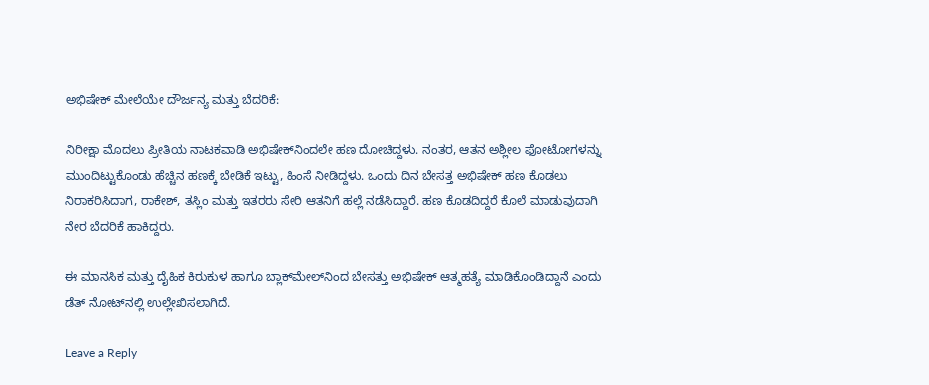ಅಭಿಷೇಕ್‌ ಮೇಲೆಯೇ ದೌರ್ಜನ್ಯ ಮತ್ತು ಬೆದರಿಕೆ:

ನಿರೀಕ್ಷಾ ಮೊದಲು ಪ್ರೀತಿಯ ನಾಟಕವಾಡಿ ಅಭಿಷೇಕ್‌ನಿಂದಲೇ ಹಣ ದೋಚಿದ್ದಳು. ನಂತರ, ಆತನ ಅಶ್ಲೀಲ ಫೋಟೋಗಳನ್ನು ಮುಂದಿಟ್ಟುಕೊಂಡು ಹೆಚ್ಚಿನ ಹಣಕ್ಕೆ ಬೇಡಿಕೆ ಇಟ್ಟು, ಹಿಂಸೆ ನೀಡಿದ್ದಳು. ಒಂದು ದಿನ ಬೇಸತ್ತ ಅಭಿಷೇಕ್ ಹಣ ಕೊಡಲು ನಿರಾಕರಿಸಿದಾಗ, ರಾಕೇಶ್, ತಸ್ಲಿಂ ಮತ್ತು ಇತರರು ಸೇರಿ ಆತನಿಗೆ ಹಲ್ಲೆ ನಡೆಸಿದ್ದಾರೆ. ಹಣ ಕೊಡದಿದ್ದರೆ ಕೊಲೆ ಮಾಡುವುದಾಗಿ ನೇರ ಬೆದರಿಕೆ ಹಾಕಿದ್ದರು.

ಈ ಮಾನಸಿಕ ಮತ್ತು ದೈಹಿಕ ಕಿರುಕುಳ ಹಾಗೂ ಬ್ಲಾಕ್‌ಮೇಲ್‌ನಿಂದ ಬೇಸತ್ತು ಅಭಿಷೇಕ್ ಆತ್ಮಹತ್ಯೆ ಮಾಡಿಕೊಂಡಿದ್ದಾನೆ ಎಂದು ಡೆತ್ ನೋಟ್‌ನಲ್ಲಿ ಉಲ್ಲೇಖಿಸಲಾಗಿದೆ.

Leave a Reply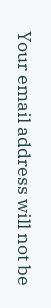Your email address will not be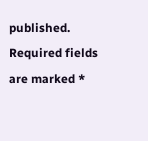published. Required fields are marked *